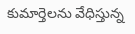కుమార్తెలను వేధిస్తున్న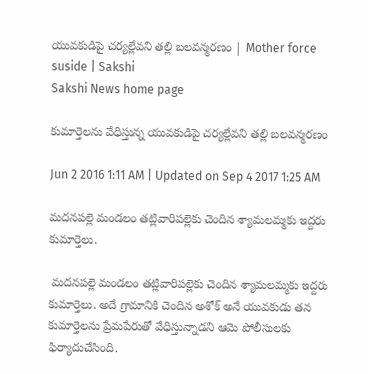యువకుడిపై చర్యల్లేవని తల్లి బలవన్మరణం | Mother force suside | Sakshi
Sakshi News home page

కుమార్తెలను వేధిస్తున్న యువకుడిపై చర్యల్లేవని తల్లి బలవన్మరణం

Jun 2 2016 1:11 AM | Updated on Sep 4 2017 1:25 AM

మదనపల్లె మండలం తట్లివారిపల్లెకు చెందిన శ్యామలమ్మకు ఇద్దరు కుమార్తెలు.

 మదనపల్లె మండలం తట్లివారిపల్లెకు చెందిన శ్యామలమ్మకు ఇద్దరు కుమార్తెలు. అదే గ్రామానికి చెందిన అశోక్ అనే యువకుడు తన కుమార్తెలను ప్రేమపేరుతో వేధిస్తున్నాడని ఆమె పోలీసులకు ఫిర్యాదుచేసింది.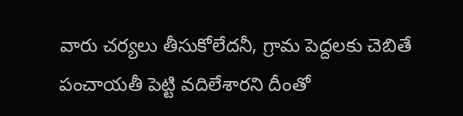వారు చర్యలు తీసుకోలేదనీ, గ్రామ పెద్దలకు చెబితే పంచాయతీ పెట్టి వదిలేశారని దీంతో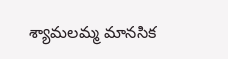శ్యామలమ్మ మానసిక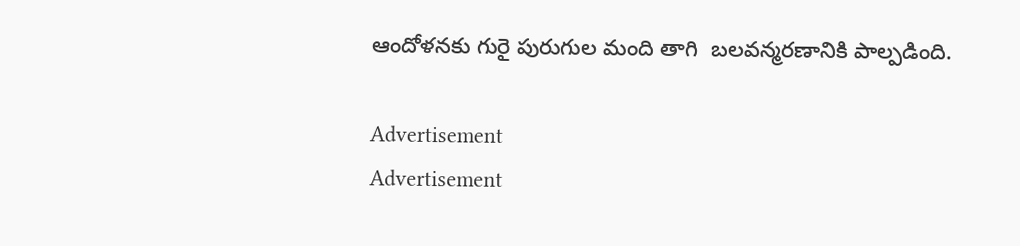ఆందోళనకు గురై పురుగుల మంది తాగి  బలవన్మరణానికి పాల్పడింది.

Advertisement
Advertisement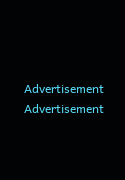Advertisement
Advertisement